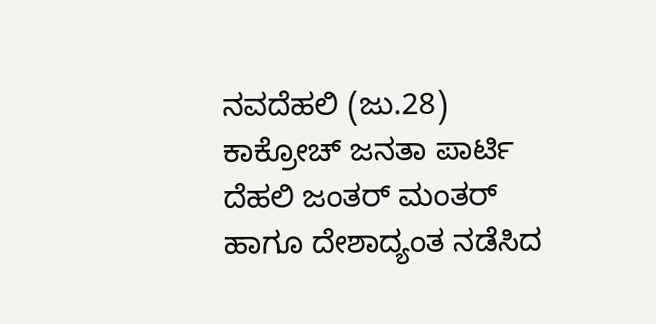ನವದೆಹಲಿ (ಜು.28) ಕಾಕ್ರೋಚ್ ಜನತಾ ಪಾರ್ಟಿ ದೆಹಲಿ ಜಂತರ್ ಮಂತರ್ ಹಾಗೂ ದೇಶಾದ್ಯಂತ ನಡೆಸಿದ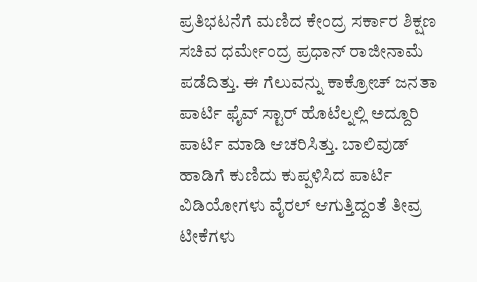ಪ್ರತಿಭಟನೆಗೆ ಮಣಿದ ಕೇಂದ್ರ ಸರ್ಕಾರ ಶಿಕ್ಷಣ ಸಚಿವ ಧರ್ಮೇಂದ್ರ ಪ್ರಧಾನ್ ರಾಜೀನಾಮೆ ಪಡೆದಿತ್ತು. ಈ ಗೆಲುವನ್ನು ಕಾಕ್ರೋಚ್ ಜನತಾ ಪಾರ್ಟಿ ಫೈವ್ ಸ್ಟಾರ್ ಹೊಟೆಲ್ನಲ್ಲಿ ಅದ್ದೂರಿ ಪಾರ್ಟಿ ಮಾಡಿ ಆಚರಿಸಿತ್ತು. ಬಾಲಿವುಡ್ ಹಾಡಿಗೆ ಕುಣಿದು ಕುಪ್ಪಳಿಸಿದ ಪಾರ್ಟಿ ವಿಡಿಯೋಗಳು ವೈರಲ್ ಆಗುತ್ತಿದ್ದಂತೆ ತೀವ್ರ ಟೀಕೆಗಳು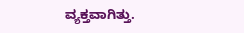ವ್ಯಕ್ತವಾಗಿತ್ತು.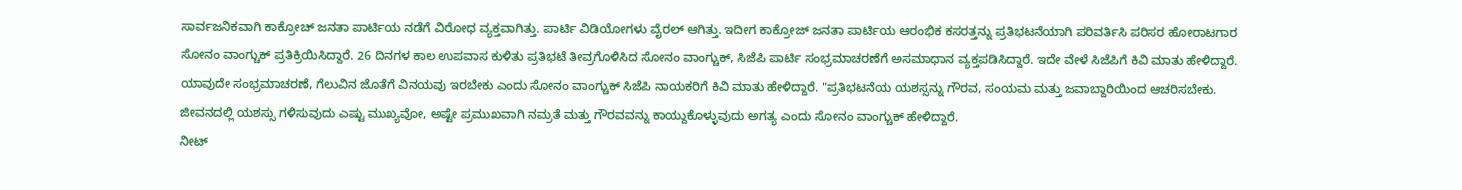ಸಾರ್ವಜನಿಕವಾಗಿ ಕಾಕ್ರೋಚ್ ಜನತಾ ಪಾರ್ಟಿಯ ನಡೆಗೆ ವಿರೋಧ ವ್ಯಕ್ತವಾಗಿತ್ತು. ಪಾರ್ಟಿ ವಿಡಿಯೋಗಳು ವೈರಲ್ ಆಗಿತ್ತು. ಇದೀಗ ಕಾಕ್ರೋಜ್ ಜನತಾ ಪಾರ್ಟಿಯ ಆರಂಭಿಕ ಕಸರತ್ತನ್ನು ಪ್ರತಿಭಟನೆಯಾಗಿ ಪರಿವರ್ತಿಸಿ ಪರಿಸರ ಹೋರಾಟಗಾರ ಸೋನಂ ವಾಂಗ್ಚುಕ್ ಪ್ರತಿಕ್ರಿಯಿಸಿದ್ದಾರೆ. 26 ದಿನಗಳ ಕಾಲ ಉಪವಾಸ ಕುಳಿತು ಪ್ರತಿಭಟೆ ತೀವ್ರಗೊಳಿಸಿದ ಸೋನಂ ವಾಂಗ್ಚುಕ್, ಸಿಜೆಪಿ ಪಾರ್ಟಿ ಸಂಭ್ರಮಾಚರಣೆಗೆ ಅಸಮಾಧಾನ ವ್ಯಕ್ತಪಡಿಸಿದ್ದಾರೆ. ಇದೇ ವೇಳೆ ಸಿಜೆಪಿಗೆ ಕಿವಿ ಮಾತು ಹೇಳಿದ್ದಾರೆ.
ಯಾವುದೇ ಸಂಭ್ರಮಾಚರಣೆ, ಗೆಲುವಿನ ಜೊತೆಗೆ ವಿನಯವು ಇರಬೇಕು ಎಂದು ಸೋನಂ ವಾಂಗ್ಚುಕ್ ಸಿಜೆಪಿ ನಾಯಕರಿಗೆ ಕಿವಿ ಮಾತು ಹೇಳಿದ್ದಾರೆ. "ಪ್ರತಿಭಟನೆಯ ಯಶಸ್ಸನ್ನು ಗೌರವ, ಸಂಯಮ ಮತ್ತು ಜವಾಬ್ದಾರಿಯಿಂದ ಆಚರಿಸಬೇಕು. ಜೀವನದಲ್ಲಿ ಯಶಸ್ಸು ಗಳಿಸುವುದು ಎಷ್ಟು ಮುಖ್ಯವೋ, ಅಷ್ಟೇ ಪ್ರಮುಖವಾಗಿ ನಮ್ರತೆ ಮತ್ತು ಗೌರವವನ್ನು ಕಾಯ್ದುಕೊಳ್ಳುವುದು ಅಗತ್ಯ ಎಂದು ಸೋನಂ ವಾಂಗ್ಚುಕ್ ಹೇಳಿದ್ದಾರೆ.
ನೀಟ್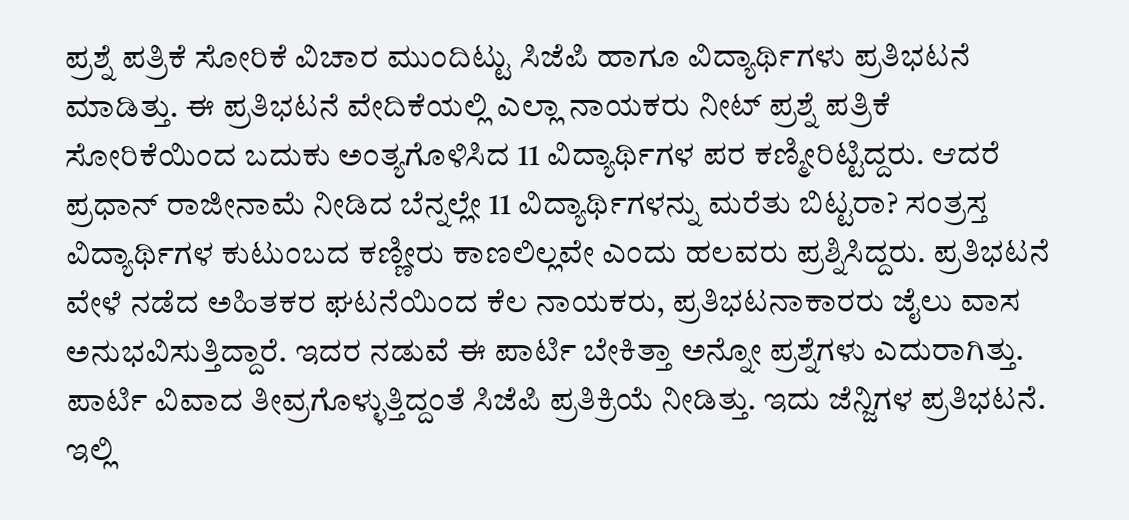ಪ್ರಶ್ನೆ ಪತ್ರಿಕೆ ಸೋರಿಕೆ ವಿಚಾರ ಮುಂದಿಟ್ಟು ಸಿಜೆಪಿ ಹಾಗೂ ವಿದ್ಯಾರ್ಥಿಗಳು ಪ್ರತಿಭಟನೆ ಮಾಡಿತ್ತು. ಈ ಪ್ರತಿಭಟನೆ ವೇದಿಕೆಯಲ್ಲಿ ಎಲ್ಲಾ ನಾಯಕರು ನೀಟ್ ಪ್ರಶ್ನೆ ಪತ್ರಿಕೆ ಸೋರಿಕೆಯಿಂದ ಬದುಕು ಅಂತ್ಯಗೊಳಿಸಿದ 11 ವಿದ್ಯಾರ್ಥಿಗಳ ಪರ ಕಣ್ಮೀರಿಟ್ಟಿದ್ದರು. ಆದರೆ ಪ್ರಧಾನ್ ರಾಜೀನಾಮೆ ನೀಡಿದ ಬೆನ್ನಲ್ಲೇ 11 ವಿದ್ಯಾರ್ಥಿಗಳನ್ನು ಮರೆತು ಬಿಟ್ಟರಾ? ಸಂತ್ರಸ್ತ ವಿದ್ಯಾರ್ಥಿಗಳ ಕುಟುಂಬದ ಕಣ್ಣೀರು ಕಾಣಲಿಲ್ಲವೇ ಎಂದು ಹಲವರು ಪ್ರಶ್ನಿಸಿದ್ದರು. ಪ್ರತಿಭಟನೆ ವೇಳೆ ನಡೆದ ಅಹಿತಕರ ಘಟನೆಯಿಂದ ಕೆಲ ನಾಯಕರು, ಪ್ರತಿಭಟನಾಕಾರರು ಜೈಲು ವಾಸ ಅನುಭವಿಸುತ್ತಿದ್ದಾರೆ. ಇದರ ನಡುವೆ ಈ ಪಾರ್ಟಿ ಬೇಕಿತ್ತಾ ಅನ್ನೋ ಪ್ರಶ್ನೆಗಳು ಎದುರಾಗಿತ್ತು.
ಪಾರ್ಟಿ ವಿವಾದ ತೀವ್ರಗೊಳ್ಳುತ್ತಿದ್ದಂತೆ ಸಿಜೆಪಿ ಪ್ರತಿಕ್ರಿಯೆ ನೀಡಿತ್ತು. ಇದು ಜೆನ್ಜಿಗಳ ಪ್ರತಿಭಟನೆ. ಇಲ್ಲಿ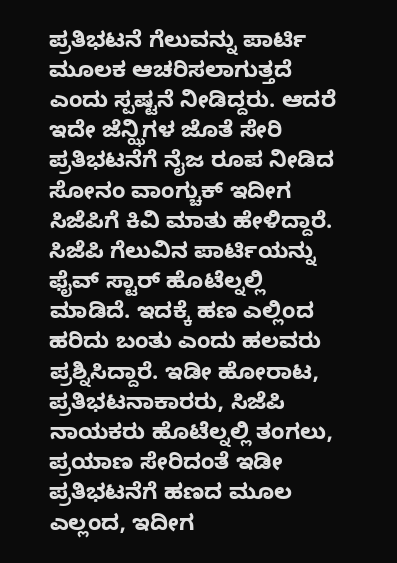ಪ್ರತಿಭಟನೆ ಗೆಲುವನ್ನು ಪಾರ್ಟಿ ಮೂಲಕ ಆಚರಿಸಲಾಗುತ್ತದೆ ಎಂದು ಸ್ಪಷ್ಟನೆ ನೀಡಿದ್ದರು. ಆದರೆ ಇದೇ ಜೆನ್ಝಿಗಳ ಜೊತೆ ಸೇರಿ ಪ್ರತಿಭಟನೆಗೆ ನೈಜ ರೂಪ ನೀಡಿದ ಸೋನಂ ವಾಂಗ್ಚುಕ್ ಇದೀಗ ಸಿಜೆಪಿಗೆ ಕಿವಿ ಮಾತು ಹೇಳಿದ್ದಾರೆ.
ಸಿಜೆಪಿ ಗೆಲುವಿನ ಪಾರ್ಟಿಯನ್ನು ಫೈವ್ ಸ್ಟಾರ್ ಹೊಟೆಲ್ನಲ್ಲಿ ಮಾಡಿದೆ. ಇದಕ್ಕೆ ಹಣ ಎಲ್ಲಿಂದ ಹರಿದು ಬಂತು ಎಂದು ಹಲವರು ಪ್ರಶ್ನಿಸಿದ್ದಾರೆ. ಇಡೀ ಹೋರಾಟ, ಪ್ರತಿಭಟನಾಕಾರರು, ಸಿಜೆಪಿ ನಾಯಕರು ಹೊಟೆಲ್ನಲ್ಲಿ ತಂಗಲು, ಪ್ರಯಾಣ ಸೇರಿದಂತೆ ಇಡೀ ಪ್ರತಿಭಟನೆಗೆ ಹಣದ ಮೂಲ ಎಲ್ಲಂದ, ಇದೀಗ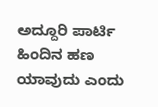ಅದ್ದೂರಿ ಪಾರ್ಟಿ ಹಿಂದಿನ ಹಣ ಯಾವುದು ಎಂದು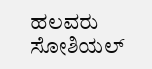ಹಲವರು ಸೋಶಿಯಲ್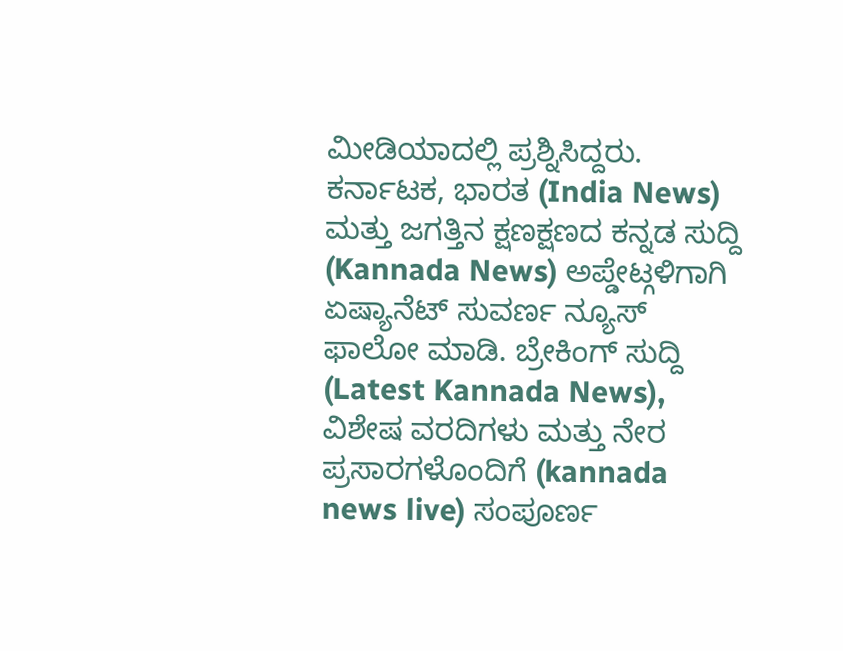ಮೀಡಿಯಾದಲ್ಲಿ ಪ್ರಶ್ನಿಸಿದ್ದರು.
ಕರ್ನಾಟಕ, ಭಾರತ (India News) ಮತ್ತು ಜಗತ್ತಿನ ಕ್ಷಣಕ್ಷಣದ ಕನ್ನಡ ಸುದ್ದಿ (Kannada News) ಅಪ್ಡೇಟ್ಗಳಿಗಾಗಿ ಏಷ್ಯಾನೆಟ್ ಸುವರ್ಣ ನ್ಯೂಸ್ ಫಾಲೋ ಮಾಡಿ. ಬ್ರೇಕಿಂಗ್ ಸುದ್ದಿ (Latest Kannada News), ವಿಶೇಷ ವರದಿಗಳು ಮತ್ತು ನೇರ ಪ್ರಸಾರಗಳೊಂದಿಗೆ (kannada news live) ಸಂಪೂರ್ಣ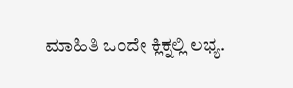ಮಾಹಿತಿ ಒಂದೇ ಕ್ಲಿಕ್ನಲ್ಲಿ ಲಭ್ಯ.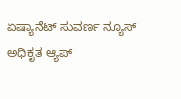ಏಷ್ಯಾನೆಟ್ ಸುವರ್ಣ ನ್ಯೂಸ್ ಅಧಿಕೃತ ಆ್ಯಪ್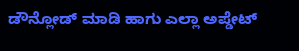ಡೌನ್ಲೋಡ್ ಮಾಡಿ ಹಾಗು ಎಲ್ಲಾ ಅಪ್ಡೇಟ್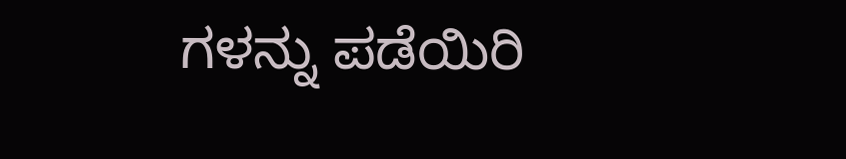ಗಳನ್ನು ಪಡೆಯಿರಿ